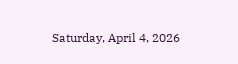Saturday, April 4, 2026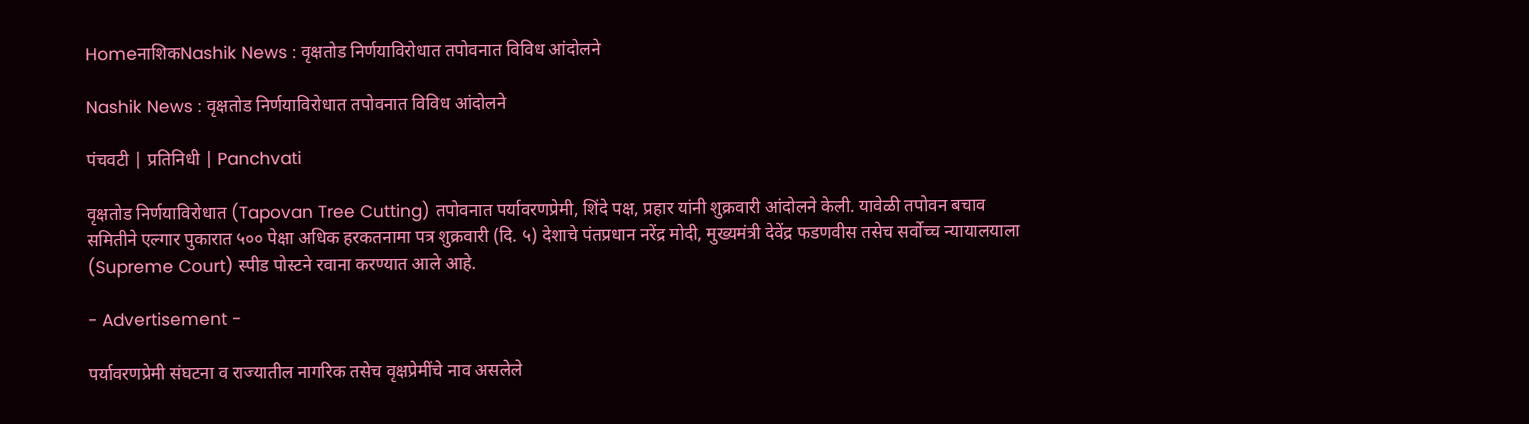HomeनाशिकNashik News : वृक्षतोड निर्णयाविरोधात तपोवनात विविध आंदोलने

Nashik News : वृक्षतोड निर्णयाविरोधात तपोवनात विविध आंदोलने

पंचवटी | प्रतिनिधी | Panchvati

वृक्षतोड निर्णयाविरोधात (Tapovan Tree Cutting) तपोवनात पर्यावरणप्रेमी, शिंदे पक्ष, प्रहार यांनी शुक्रवारी आंदोलने केली. यावेळी तपोवन बचाव समितीने एल्गार पुकारात ५०० पेक्षा अधिक हरकतनामा पत्र शुक्रवारी (दि. ५) देशाचे पंतप्रधान नरेंद्र मोदी, मुख्यमंत्री देवेंद्र फडणवीस तसेच सर्वोच्च न्यायालयाला (Supreme Court) स्पीड पोस्टने रवाना करण्यात आले आहे.

- Advertisement -

पर्यावरणप्रेमी संघटना व राज्यातील नागरिक तसेच वृक्षप्रेमींचे नाव असलेले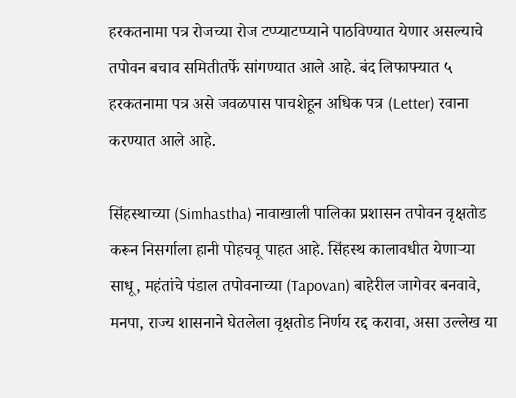हरकतनामा पत्र रोजच्या रोज टप्प्याटप्प्याने पाठविण्यात येणार असल्याचे तपोवन बचाव समितीतर्फे सांगण्यात आले आहे. बंद लिफाफ्यात ५ हरकतनामा पत्र असे जवळपास पाचशेहून अधिक पत्र (Letter) रवाना करण्यात आले आहे.

सिंहस्थाच्या (Simhastha) नावाखाली पालिका प्रशासन तपोवन वृक्षतोड करून निसर्गाला हानी पोहचवू पाहत आहे. सिंहस्थ कालावधीत येणाऱ्या साधू, महंतांचे पंडाल तपोवनाच्या (Tapovan) बाहेरील जागेवर बनवावे, मनपा, राज्य शासनाने घेतलेला वृक्षतोड निर्णय रद्द करावा, असा उल्लेख या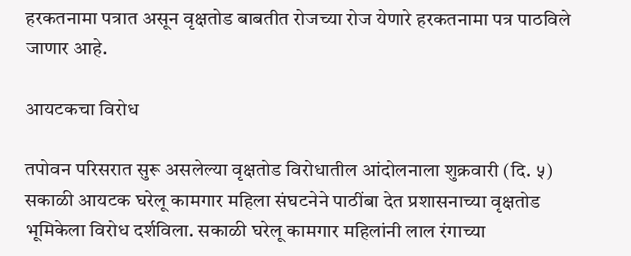हरकतनामा पत्रात असून वृक्षतोड बाबतीत रोजच्या रोज येणारे हरकतनामा पत्र पाठविले जाणार आहे.

आयटकचा विरोध

तपोवन परिसरात सुरू असलेल्या वृक्षतोड विरोधातील आंदोलनाला शुक्रवारी (दि. ५) सकाळी आयटक घरेलू कामगार महिला संघटनेने पाठींबा देत प्रशासनाच्या वृक्षतोड भूमिकेला विरोध दर्शविला. सकाळी घरेलू कामगार महिलांनी लाल रंगाच्या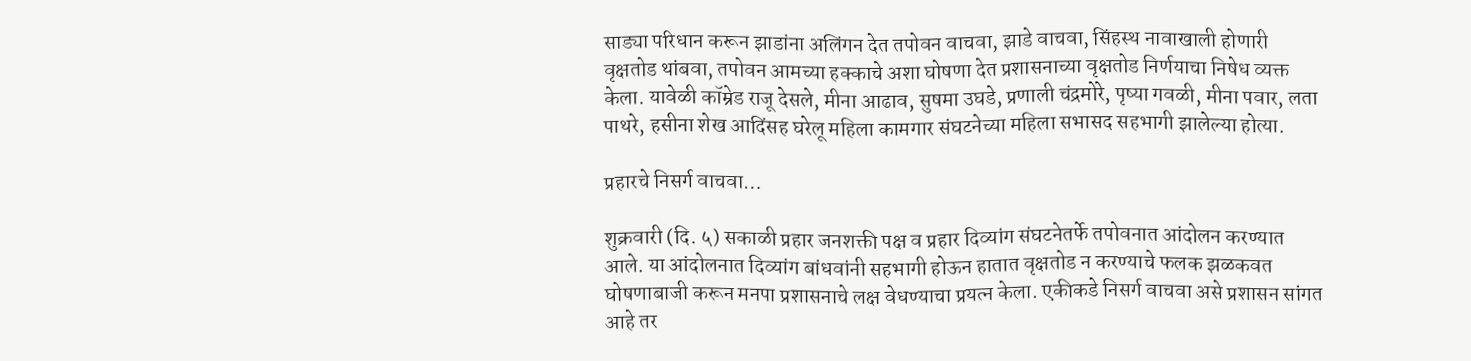साड्या परिधान करून झाडांना अलिंगन देत तपोवन वाचवा, झाडे वाचवा, सिंहस्थ नावाखाली होणारी वृक्षतोड थांबवा, तपोवन आमच्या हक्काचे अशा घोषणा देत प्रशासनाच्या वृक्षतोड निर्णयाचा निषेध व्यक्त केला. यावेळी कॉम्रेड राजू देसले, मीना आढाव, सुषमा उघडे, प्रणाली चंद्रमोरे, पृष्या गवळी, मीना पवार, लता पाथरे, हसीना शेख आदिंसह घरेलू महिला कामगार संघटनेच्या महिला सभासद सहभागी झालेल्या होत्या.

प्रहारचे निसर्ग वाचवा…

शुक्रवारी (दि. ५) सकाळी प्रहार जनशक्ती पक्ष व प्रहार दिव्यांग संघटनेतर्फे तपोवनात आंदोलन करण्यात आले. या आंदोलनात दिव्यांग बांधवांनी सहभागी होऊन हातात वृक्षतोड न करण्याचे फलक झळकवत घोषणाबाजी करून मनपा प्रशासनाचे लक्ष वेधण्याचा प्रयत्न केला. एकीकडे निसर्ग वाचवा असे प्रशासन सांगत आहे तर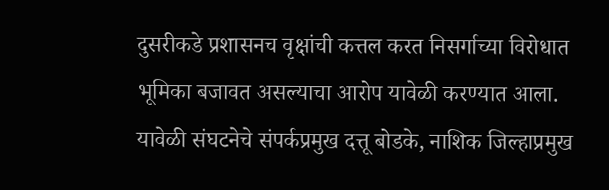दुसरीकडे प्रशासनच वृक्षांची कत्तल करत निसर्गाच्या विरोधात भूमिका बजावत असल्याचा आरोप यावेळी करण्यात आला. यावेळी संघटनेचे संपर्कप्रमुख दत्तू बोडके, नाशिक जिल्हाप्रमुख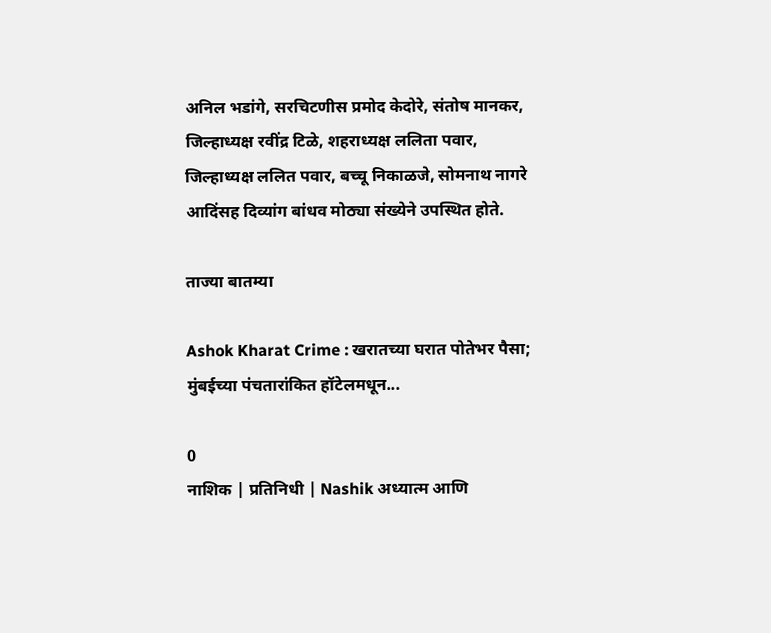अनिल भडांगे, सरचिटणीस प्रमोद केदोरे, संतोष मानकर, जिल्हाध्यक्ष रवींद्र टिळे, शहराध्यक्ष ललिता पवार, जिल्हाध्यक्ष ललित पवार, बच्चू निकाळजे, सोमनाथ नागरे आदिंसह दिव्यांग बांधव मोठ्या संख्येने उपस्थित होते.

ताज्या बातम्या

Ashok Kharat Crime : खरातच्या घरात पोतेभर पैसा; मुंबईच्या पंचतारांकित हॉटेलमधून...

0
नाशिक | प्रतिनिधी | Nashik अध्यात्म आणि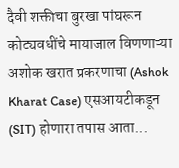दैवी शक्तीचा बुरखा पांघरून कोट्यवधींचे मायाजाल विणणाऱ्या अशोक खरात प्रकरणाचा (Ashok Kharat Case) एसआयटीकडून (SIT) होणारा तपास आता...